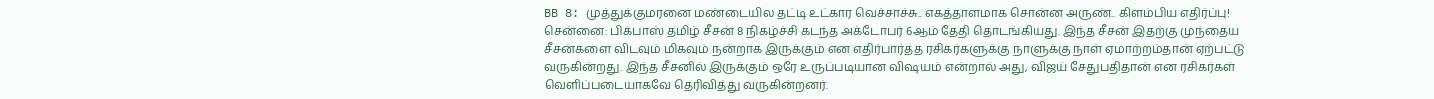BB 8: முத்துக்குமரனை மண்டையில தட்டி உட்கார வெச்சாச்சு.. எகத்தாளமாக சொன்ன அருண்.. கிளம்பிய எதிர்ப்பு!
சென்னை: பிக்பாஸ் தமிழ் சீசன் 8 நிகழ்ச்சி கடந்த அக்டோபர் 6ஆம் தேதி தொடங்கியது. இந்த சீசன் இதற்கு முந்தைய சீசன்களை விடவும் மிகவும் நன்றாக இருக்கும் என எதிர்பார்த்த ரசிகர்களுக்கு நாளுக்கு நாள் ஏமாற்றம்தான் ஏற்பட்டு வருகின்றது. இந்த சீசனில் இருக்கும் ஒரே உருப்படியான விஷயம் என்றால் அது, விஜய் சேதுபதிதான் என ரசிகர்கள் வெளிப்படையாகவே தெரிவித்து வருகின்றனர்.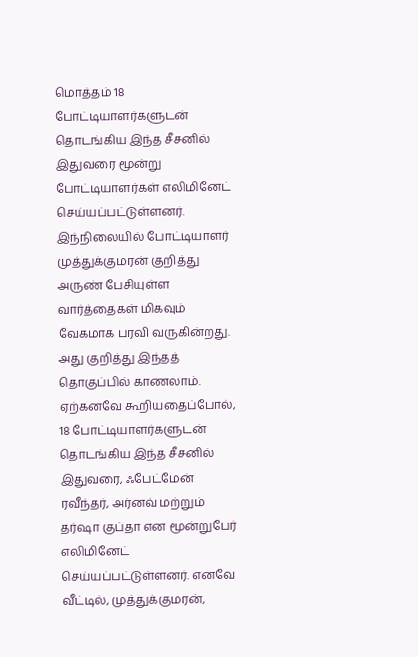மொத்தம் 18 போட்டியாளர்களுடன் தொடங்கிய இந்த சீசனில் இதுவரை மூன்று போட்டியாளர்கள் எலிமினேட் செய்யப்பட்டுள்ளனர். இந்நிலையில் போட்டியாளர் முத்துக்குமரன் குறித்து அருண் பேசியுள்ள வார்த்தைகள் மிகவும் வேகமாக பரவி வருகின்றது. அது குறித்து இந்தத் தொகுப்பில் காணலாம்.
ஏற்கனவே கூறியதைப்போல், 18 போட்டியாளர்களுடன் தொடங்கிய இந்த சீசனில் இதுவரை, ஃபேட்மேன் ரவீந்தர், அர்னவ் மற்றும் தர்ஷா குப்தா என மூன்றுபேர் எலிமினேட் செய்யப்பட்டுள்ளனர். எனவே வீட்டில், முத்துக்குமரன்,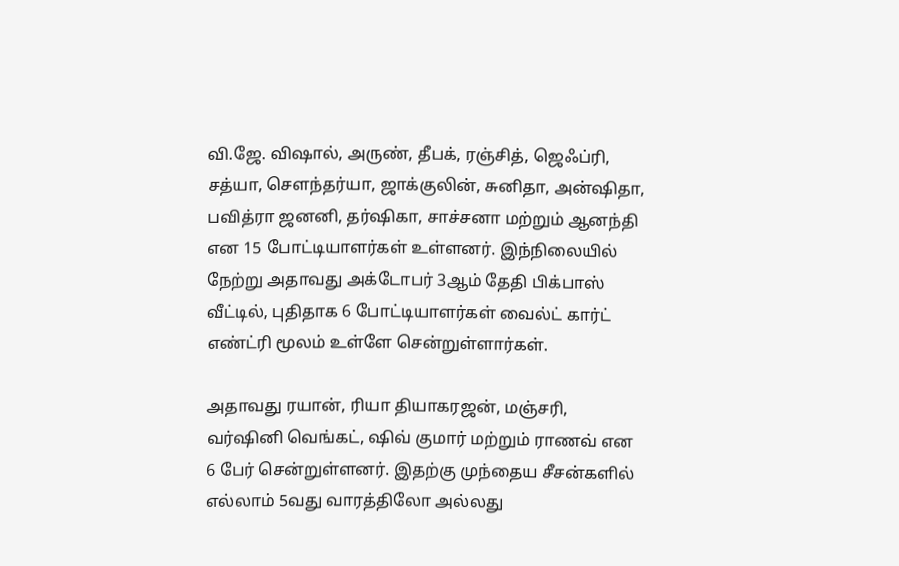வி.ஜே. விஷால், அருண், தீபக், ரஞ்சித், ஜெஃப்ரி, சத்யா, சௌந்தர்யா, ஜாக்குலின், சுனிதா, அன்ஷிதா, பவித்ரா ஜனனி, தர்ஷிகா, சாச்சனா மற்றும் ஆனந்தி என 15 போட்டியாளர்கள் உள்ளனர். இந்நிலையில் நேற்று அதாவது அக்டோபர் 3ஆம் தேதி பிக்பாஸ் வீட்டில், புதிதாக 6 போட்டியாளர்கள் வைல்ட் கார்ட் எண்ட்ரி மூலம் உள்ளே சென்றுள்ளார்கள்.

அதாவது ரயான், ரியா தியாகரஜன், மஞ்சரி, வர்ஷினி வெங்கட், ஷிவ் குமார் மற்றும் ராணவ் என 6 பேர் சென்றுள்ளனர். இதற்கு முந்தைய சீசன்களில் எல்லாம் 5வது வாரத்திலோ அல்லது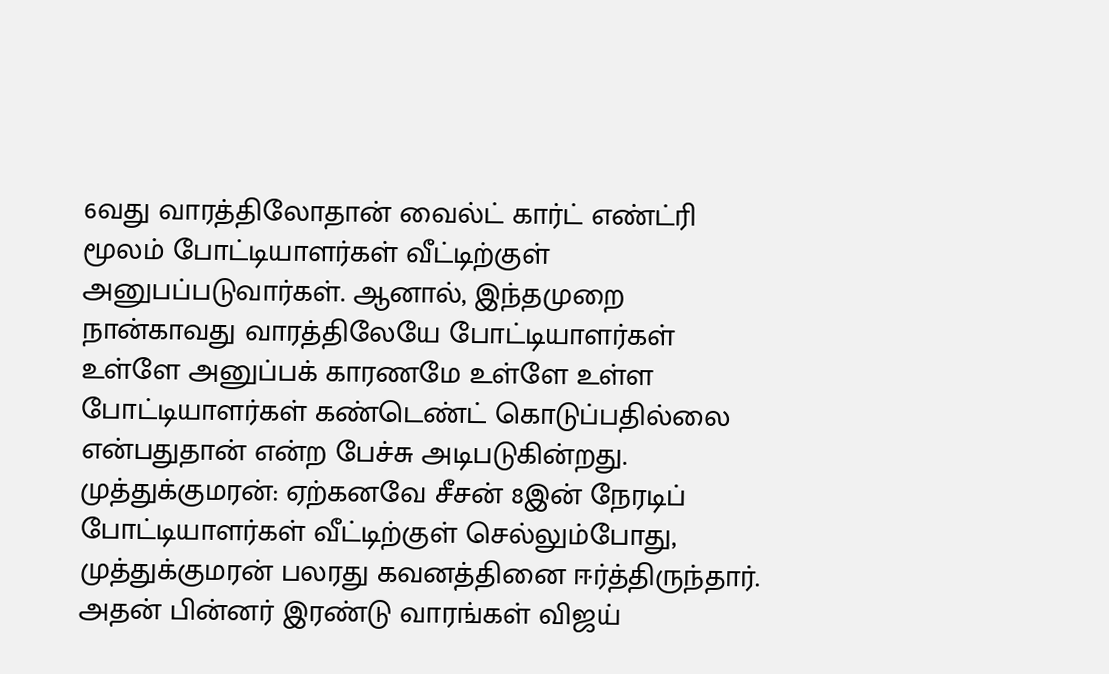6வது வாரத்திலோதான் வைல்ட் கார்ட் எண்ட்ரி மூலம் போட்டியாளர்கள் வீட்டிற்குள் அனுபப்படுவார்கள். ஆனால், இந்தமுறை நான்காவது வாரத்திலேயே போட்டியாளர்கள் உள்ளே அனுப்பக் காரணமே உள்ளே உள்ள போட்டியாளர்கள் கண்டெண்ட் கொடுப்பதில்லை என்பதுதான் என்ற பேச்சு அடிபடுகின்றது.
முத்துக்குமரன்: ஏற்கனவே சீசன் 8இன் நேரடிப் போட்டியாளர்கள் வீட்டிற்குள் செல்லும்போது, முத்துக்குமரன் பலரது கவனத்தினை ஈர்த்திருந்தார். அதன் பின்னர் இரண்டு வாரங்கள் விஜய்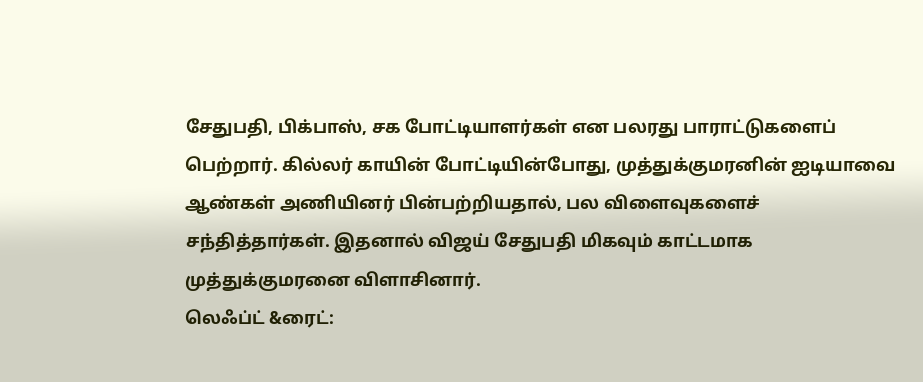சேதுபதி, பிக்பாஸ், சக போட்டியாளர்கள் என பலரது பாராட்டுகளைப் பெற்றார். கில்லர் காயின் போட்டியின்போது, முத்துக்குமரனின் ஐடியாவை ஆண்கள் அணியினர் பின்பற்றியதால், பல விளைவுகளைச் சந்தித்தார்கள். இதனால் விஜய் சேதுபதி மிகவும் காட்டமாக முத்துக்குமரனை விளாசினார்.
லெஃப்ட் &ரைட்: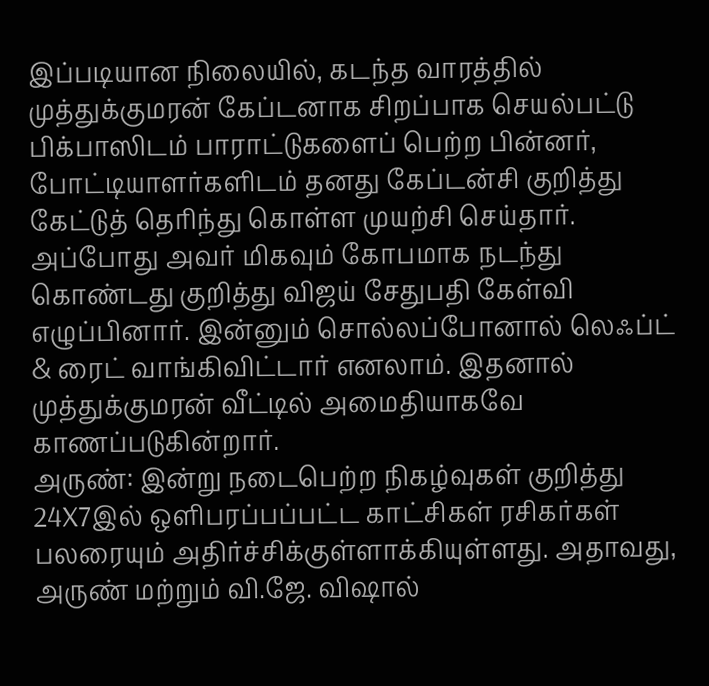இப்படியான நிலையில், கடந்த வாரத்தில் முத்துக்குமரன் கேப்டனாக சிறப்பாக செயல்பட்டு பிக்பாஸிடம் பாராட்டுகளைப் பெற்ற பின்னர், போட்டியாளர்களிடம் தனது கேப்டன்சி குறித்து கேட்டுத் தெரிந்து கொள்ள முயற்சி செய்தார். அப்போது அவர் மிகவும் கோபமாக நடந்து கொண்டது குறித்து விஜய் சேதுபதி கேள்வி எழுப்பினார். இன்னும் சொல்லப்போனால் லெஃப்ட் & ரைட் வாங்கிவிட்டார் எனலாம். இதனால் முத்துக்குமரன் வீட்டில் அமைதியாகவே காணப்படுகின்றார்.
அருண்: இன்று நடைபெற்ற நிகழ்வுகள் குறித்து 24X7இல் ஒளிபரப்பப்பட்ட காட்சிகள் ரசிகர்கள் பலரையும் அதிர்ச்சிக்குள்ளாக்கியுள்ளது. அதாவது, அருண் மற்றும் வி.ஜே. விஷால்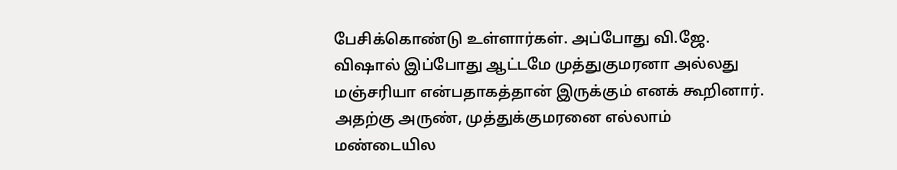பேசிக்கொண்டு உள்ளார்கள். அப்போது வி.ஜே. விஷால் இப்போது ஆட்டமே முத்துகுமரனா அல்லது மஞ்சரியா என்பதாகத்தான் இருக்கும் எனக் கூறினார். அதற்கு அருண், முத்துக்குமரனை எல்லாம் மண்டையில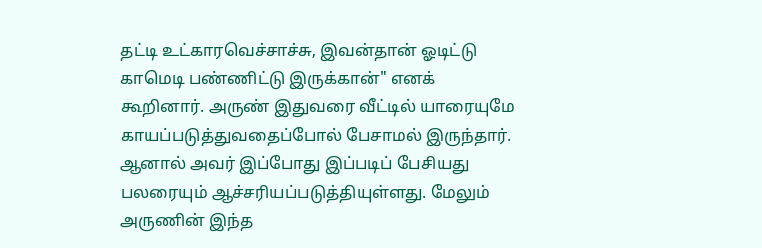தட்டி உட்காரவெச்சாச்சு, இவன்தான் ஓடிட்டு காமெடி பண்ணிட்டு இருக்கான்" எனக் கூறினார். அருண் இதுவரை வீட்டில் யாரையுமே காயப்படுத்துவதைப்போல் பேசாமல் இருந்தார். ஆனால் அவர் இப்போது இப்படிப் பேசியது பலரையும் ஆச்சரியப்படுத்தியுள்ளது. மேலும் அருணின் இந்த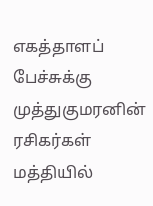எகத்தாளப் பேச்சுக்கு முத்துகுமரனின் ரசிகர்கள் மத்தியில்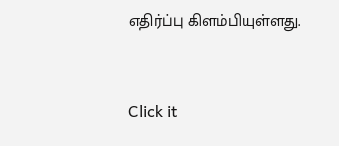எதிர்ப்பு கிளம்பியுள்ளது.


Click it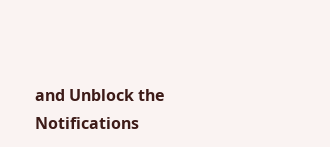and Unblock the Notifications